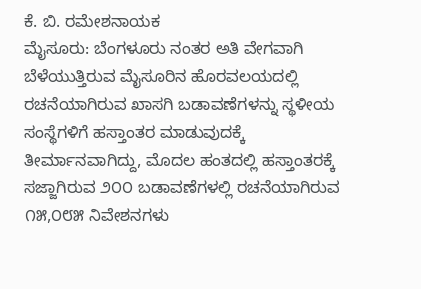ಕೆ. ಬಿ. ರಮೇಶನಾಯಕ
ಮೈಸೂರು: ಬೆಂಗಳೂರು ನಂತರ ಅತಿ ವೇಗವಾಗಿ ಬೆಳೆಯುತ್ತಿರುವ ಮೈಸೂರಿನ ಹೊರವಲಯದಲ್ಲಿ ರಚನೆಯಾಗಿರುವ ಖಾಸಗಿ ಬಡಾವಣೆಗಳನ್ನು ಸ್ಥಳೀಯ ಸಂಸ್ಥೆಗಳಿಗೆ ಹಸ್ತಾಂತರ ಮಾಡುವುದಕ್ಕೆ ತೀರ್ಮಾನವಾಗಿದ್ದು, ಮೊದಲ ಹಂತದಲ್ಲಿ ಹಸ್ತಾಂತರಕ್ಕೆ ಸಜ್ಜಾಗಿರುವ ೨೦೦ ಬಡಾವಣೆಗಳಲ್ಲಿ ರಚನೆಯಾಗಿರುವ ೧೫,೦೮೫ ನಿವೇಶನಗಳು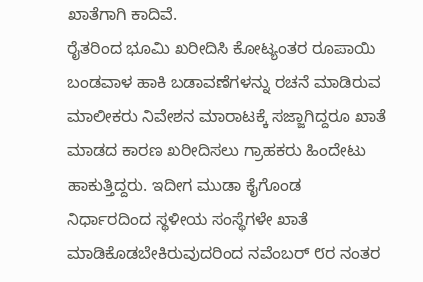ಖಾತೆಗಾಗಿ ಕಾದಿವೆ.
ರೈತರಿಂದ ಭೂಮಿ ಖರೀದಿಸಿ ಕೋಟ್ಯಂತರ ರೂಪಾಯಿ ಬಂಡವಾಳ ಹಾಕಿ ಬಡಾವಣೆಗಳನ್ನು ರಚನೆ ಮಾಡಿರುವ ಮಾಲೀಕರು ನಿವೇಶನ ಮಾರಾಟಕ್ಕೆ ಸಜ್ಜಾಗಿದ್ದರೂ ಖಾತೆ ಮಾಡದ ಕಾರಣ ಖರೀದಿಸಲು ಗ್ರಾಹಕರು ಹಿಂದೇಟು ಹಾಕುತ್ತಿದ್ದರು. ಇದೀಗ ಮುಡಾ ಕೈಗೊಂಡ ನಿರ್ಧಾರದಿಂದ ಸ್ಥಳೀಯ ಸಂಸ್ಥೆಗಳೇ ಖಾತೆ ಮಾಡಿಕೊಡಬೇಕಿರುವುದರಿಂದ ನವೆಂಬರ್ ೮ರ ನಂತರ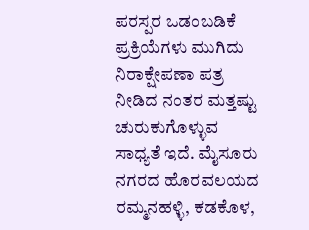ಪರಸ್ಪರ ಒಡಂಬಡಿಕೆ ಪ್ರಕ್ರಿಯೆಗಳು ಮುಗಿದು ನಿರಾಕ್ಷೇಪಣಾ ಪತ್ರ ನೀಡಿದ ನಂತರ ಮತ್ತಷ್ಟು ಚುರುಕುಗೊಳ್ಳುವ ಸಾಧ್ಯತೆ ಇದೆ. ಮೈಸೂರು ನಗರದ ಹೊರವಲಯದ ರಮ್ಮನಹಳ್ಳಿ, ಕಡಕೊಳ,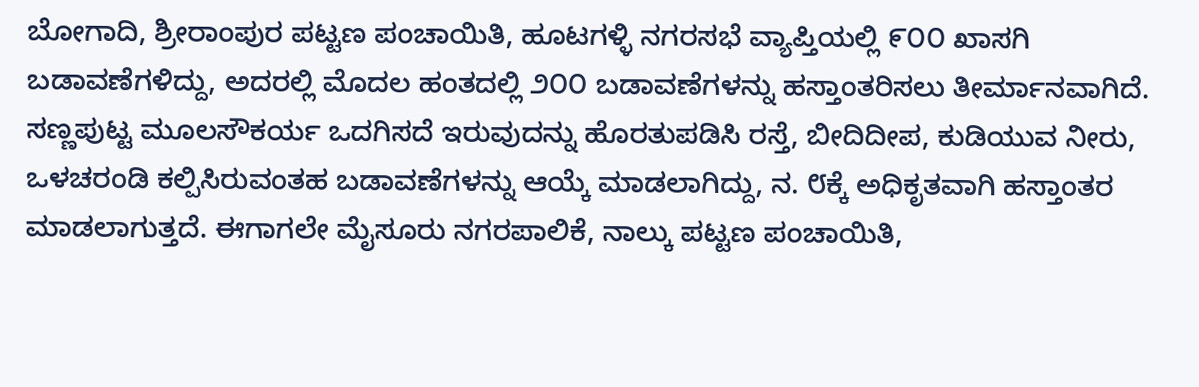ಬೋಗಾದಿ, ಶ್ರೀರಾಂಪುರ ಪಟ್ಟಣ ಪಂಚಾಯಿತಿ, ಹೂಟಗಳ್ಳಿ ನಗರಸಭೆ ವ್ಯಾಪ್ತಿಯಲ್ಲಿ ೯೦೦ ಖಾಸಗಿ ಬಡಾವಣೆಗಳಿದ್ದು, ಅದರಲ್ಲಿ ಮೊದಲ ಹಂತದಲ್ಲಿ ೨೦೦ ಬಡಾವಣೆಗಳನ್ನು ಹಸ್ತಾಂತರಿಸಲು ತೀರ್ಮಾನವಾಗಿದೆ. ಸಣ್ಣಪುಟ್ಟ ಮೂಲಸೌಕರ್ಯ ಒದಗಿಸದೆ ಇರುವುದನ್ನು ಹೊರತುಪಡಿಸಿ ರಸ್ತೆ, ಬೀದಿದೀಪ, ಕುಡಿಯುವ ನೀರು, ಒಳಚರಂಡಿ ಕಲ್ಪಿಸಿರುವಂತಹ ಬಡಾವಣೆಗಳನ್ನು ಆಯ್ಕೆ ಮಾಡಲಾಗಿದ್ದು, ನ. ೮ಕ್ಕೆ ಅಧಿಕೃತವಾಗಿ ಹಸ್ತಾಂತರ ಮಾಡಲಾಗುತ್ತದೆ. ಈಗಾಗಲೇ ಮೈಸೂರು ನಗರಪಾಲಿಕೆ, ನಾಲ್ಕು ಪಟ್ಟಣ ಪಂಚಾಯಿತಿ,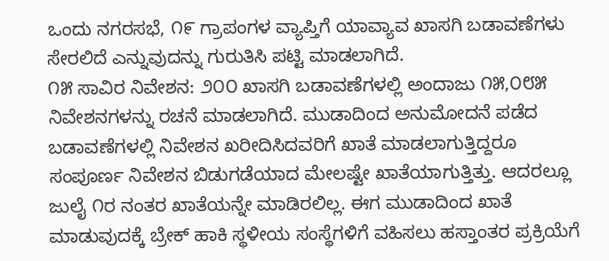ಒಂದು ನಗರಸಭೆ, ೧೯ ಗ್ರಾಪಂಗಳ ವ್ಯಾಪ್ತಿಗೆ ಯಾವ್ಯಾವ ಖಾಸಗಿ ಬಡಾವಣೆಗಳು ಸೇರಲಿದೆ ಎನ್ನುವುದನ್ನು ಗುರುತಿಸಿ ಪಟ್ಟಿ ಮಾಡಲಾಗಿದೆ.
೧೫ ಸಾವಿರ ನಿವೇಶನ: ೨೦೦ ಖಾಸಗಿ ಬಡಾವಣೆಗಳಲ್ಲಿ ಅಂದಾಜು ೧೫,೦೮೫ ನಿವೇಶನಗಳನ್ನು ರಚನೆ ಮಾಡಲಾಗಿದೆ. ಮುಡಾದಿಂದ ಅನುಮೋದನೆ ಪಡೆದ ಬಡಾವಣೆಗಳಲ್ಲಿ ನಿವೇಶನ ಖರೀದಿಸಿದವರಿಗೆ ಖಾತೆ ಮಾಡಲಾಗುತ್ತಿದ್ದರೂ ಸಂಪೂರ್ಣ ನಿವೇಶನ ಬಿಡುಗಡೆಯಾದ ಮೇಲಷ್ಟೇ ಖಾತೆಯಾಗುತ್ತಿತ್ತು. ಆದರಲ್ಲೂ ಜುಲೈ ೧ರ ನಂತರ ಖಾತೆಯನ್ನೇ ಮಾಡಿರಲಿಲ್ಲ. ಈಗ ಮುಡಾದಿಂದ ಖಾತೆ ಮಾಡುವುದಕ್ಕೆ ಬ್ರೇಕ್ ಹಾಕಿ ಸ್ಥಳೀಯ ಸಂಸ್ಥೆಗಳಿಗೆ ವಹಿಸಲು ಹಸ್ತಾಂತರ ಪ್ರಕ್ರಿಯೆಗೆ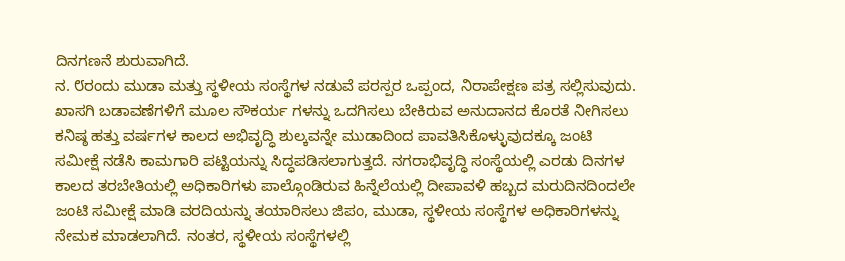ದಿನಗಣನೆ ಶುರುವಾಗಿದೆ.
ನ. ೮ರಂದು ಮುಡಾ ಮತ್ತು ಸ್ಥಳೀಯ ಸಂಸ್ಥೆಗಳ ನಡುವೆ ಪರಸ್ಪರ ಒಪ್ಪಂದ, ನಿರಾಪೇಕ್ಷಣ ಪತ್ರ ಸಲ್ಲಿಸುವುದು. ಖಾಸಗಿ ಬಡಾವಣೆಗಳಿಗೆ ಮೂಲ ಸೌಕರ್ಯ ಗಳನ್ನು ಒದಗಿಸಲು ಬೇಕಿರುವ ಅನುದಾನದ ಕೊರತೆ ನೀಗಿಸಲು ಕನಿಷ್ಠ ಹತ್ತು ವರ್ಷಗಳ ಕಾಲದ ಅಭಿವೃದ್ಧಿ ಶುಲ್ಕವನ್ನೇ ಮುಡಾದಿಂದ ಪಾವತಿಸಿಕೊಳ್ಳುವುದಕ್ಕೂ ಜಂಟಿ ಸಮೀಕ್ಷೆ ನಡೆಸಿ ಕಾಮಗಾರಿ ಪಟ್ಟಿಯನ್ನು ಸಿದ್ಧಪಡಿಸಲಾಗುತ್ತದೆ. ನಗರಾಭಿವೃದ್ಧಿ ಸಂಸ್ಥೆಯಲ್ಲಿ ಎರಡು ದಿನಗಳ ಕಾಲದ ತರಬೇತಿಯಲ್ಲಿ ಅಧಿಕಾರಿಗಳು ಪಾಲ್ಗೊಂಡಿರುವ ಹಿನ್ನೆಲೆಯಲ್ಲಿ ದೀಪಾವಳಿ ಹಬ್ಬದ ಮರುದಿನದಿಂದಲೇ ಜಂಟಿ ಸಮೀಕ್ಷೆ ಮಾಡಿ ವರದಿಯನ್ನು ತಯಾರಿಸಲು ಜಿಪಂ, ಮುಡಾ, ಸ್ಥಳೀಯ ಸಂಸ್ಥೆಗಳ ಅಧಿಕಾರಿಗಳನ್ನು ನೇಮಕ ಮಾಡಲಾಗಿದೆ. ನಂತರ, ಸ್ಥಳೀಯ ಸಂಸ್ಥೆಗಳಲ್ಲಿ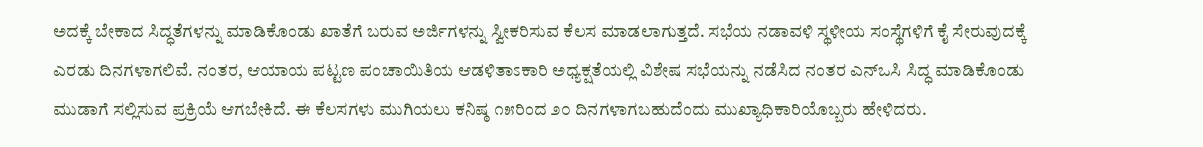ಅದಕ್ಕೆ ಬೇಕಾದ ಸಿದ್ಧತೆಗಳನ್ನು ಮಾಡಿಕೊಂಡು ಖಾತೆಗೆ ಬರುವ ಅರ್ಜಿಗಳನ್ನು ಸ್ವೀಕರಿಸುವ ಕೆಲಸ ಮಾಡಲಾಗುತ್ತದೆ. ಸಭೆಯ ನಡಾವಳಿ ಸ್ಥಳೀಯ ಸಂಸ್ಥೆಗಳಿಗೆ ಕೈ ಸೇರುವುದಕ್ಕೆ ಎರಡು ದಿನಗಳಾಗಲಿವೆ. ನಂತರ, ಆಯಾಯ ಪಟ್ಟಣ ಪಂಚಾಯಿತಿಯ ಆಡಳಿತಾಽಕಾರಿ ಅಧ್ಯಕ್ಷತೆಯಲ್ಲಿ ವಿಶೇಷ ಸಭೆಯನ್ನು ನಡೆಸಿದ ನಂತರ ಎನ್ಒಸಿ ಸಿದ್ಧ ಮಾಡಿಕೊಂಡು ಮುಡಾಗೆ ಸಲ್ಲಿಸುವ ಪ್ರಕ್ರಿಯೆ ಆಗಬೇಕಿದೆ. ಈ ಕೆಲಸಗಳು ಮುಗಿಯಲು ಕನಿಷ್ಠ ೧೫ರಿಂದ ೨೦ ದಿನಗಳಾಗಬಹುದೆಂದು ಮುಖ್ಯಾಧಿಕಾರಿಯೊಬ್ಬರು ಹೇಳಿದರು.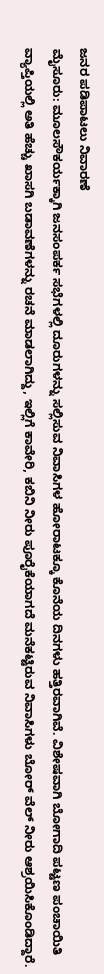ಜನರ ಪಡಿಪಾಟಲು ನಿವಾರಣೆ
ಮೈಸೂರು: ಮೂಲಸೌಕರ್ಯಕ್ಕಾಗಿ ಜನಸಂಪರ್ಕ ಸಭೆಗಳಲ್ಲಿ ದೂರುಗಳನ್ನು ಸಲ್ಲಿಸುವ ನಿವಾಸಿಗಳ ಹೋರಾಟಕ್ಕೂ ಕೊನೆಯ ದಿನಗಳು ಹತ್ತಿರವಾಗಿವೆ. ವಿಶೇಷವಾಗಿ ಬೋಗಾದಿ ಪಟ್ಟಣ ಪಂಚಾಯಿತಿ ವ್ಯಾಪ್ತಿಯಲ್ಲಿ ಅತಿ ಹೆಚ್ಚು ಖಾಸಗಿ ಬಡಾವಣೆಗಳನ್ನು ರಚನೆ ಮಾಡಲಾಗಿದ್ದು, ಇಲ್ಲಿಗೆ ಕಾವೇರಿ, ಕಬಿನಿ ನೀರು ಪೂರೈಕೆಯಾಗದೆ ಮನೆಕಟ್ಟಿರುವ ನಿವಾಸಿಗಳು ಬೋರ್ ವೆಲ್ ನೀರು ಆಶ್ರಯಿಸಿಕೊಂಡಿದ್ದಾರೆ.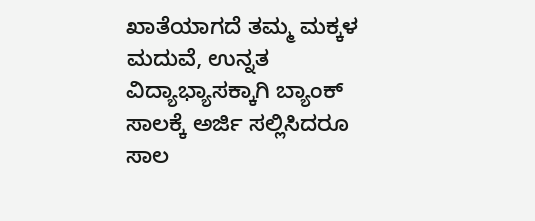ಖಾತೆಯಾಗದೆ ತಮ್ಮ ಮಕ್ಕಳ ಮದುವೆ, ಉನ್ನತ ವಿದ್ಯಾಭ್ಯಾಸಕ್ಕಾಗಿ ಬ್ಯಾಂಕ್ ಸಾಲಕ್ಕೆ ಅರ್ಜಿ ಸಲ್ಲಿಸಿದರೂ ಸಾಲ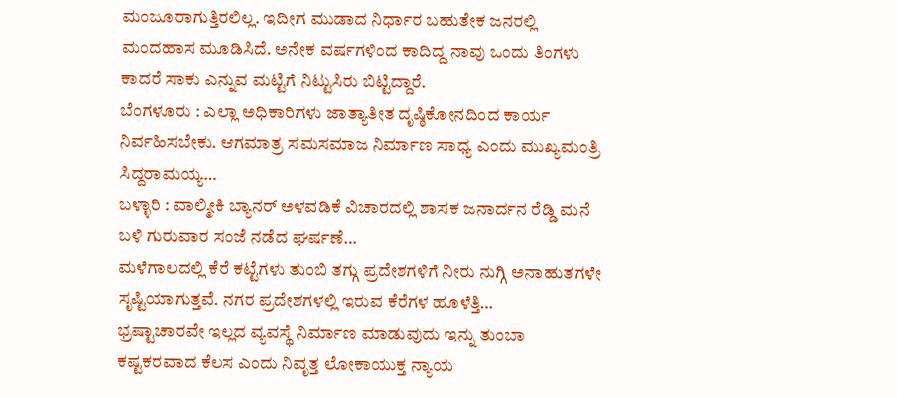ಮಂಜೂರಾಗುತ್ತಿರಲಿಲ್ಲ. ಇದೀಗ ಮುಡಾದ ನಿರ್ಧಾರ ಬಹುತೇಕ ಜನರಲ್ಲಿ ಮಂದಹಾಸ ಮೂಡಿಸಿದೆ. ಅನೇಕ ವರ್ಷಗಳಿಂದ ಕಾದಿದ್ದ ನಾವು ಒಂದು ತಿಂಗಳು ಕಾದರೆ ಸಾಕು ಎನ್ನುವ ಮಟ್ಟಿಗೆ ನಿಟ್ಟುಸಿರು ಬಿಟ್ಟಿದ್ದಾರೆ.
ಬೆಂಗಳೂರು : ಎಲ್ಲಾ ಅಧಿಕಾರಿಗಳು ಜಾತ್ಯಾತೀತ ದೃಷ್ಠಿಕೋನದಿಂದ ಕಾರ್ಯ ನಿರ್ವಹಿಸಬೇಕು. ಆಗಮಾತ್ರ ಸಮಸಮಾಜ ನಿರ್ಮಾಣ ಸಾಧ್ಯ ಎಂದು ಮುಖ್ಯಮಂತ್ರಿ ಸಿದ್ದರಾಮಯ್ಯ…
ಬಳ್ಳಾರಿ : ವಾಲ್ಮೀಕಿ ಬ್ಯಾನರ್ ಅಳವಡಿಕೆ ವಿಚಾರದಲ್ಲಿ ಶಾಸಕ ಜನಾರ್ದನ ರೆಡ್ಡಿ ಮನೆ ಬಳಿ ಗುರುವಾರ ಸಂಜೆ ನಡೆದ ಘರ್ಷಣೆ…
ಮಳೆಗಾಲದಲ್ಲಿ ಕೆರೆ ಕಟ್ಟೆಗಳು ತುಂಬಿ ತಗ್ಗು ಪ್ರದೇಶಗಳಿಗೆ ನೀರು ನುಗ್ಗಿ ಅನಾಹುತಗಳೇ ಸೃಷ್ಟಿಯಾಗುತ್ತವೆ. ನಗರ ಪ್ರದೇಶಗಳಲ್ಲಿ ಇರುವ ಕೆರೆಗಳ ಹೂಳೆತ್ತಿ…
ಭ್ರಷ್ಟಾಚಾರವೇ ಇಲ್ಲದ ವ್ಯವಸ್ಥೆ ನಿರ್ಮಾಣ ಮಾಡುವುದು ಇನ್ನು ತುಂಬಾ ಕಷ್ಟಕರವಾದ ಕೆಲಸ ಎಂದು ನಿವೃತ್ತ ಲೋಕಾಯುಕ್ತ ನ್ಯಾಯ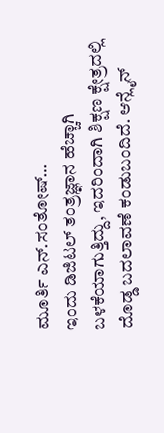ಮೂರ್ತಿ ಎನ್.ಸಂತೋಷ್…
ಇಂದು ಡಿಜಿಟಲ್ ತಂತ್ರಜ್ಞಾನ ಹೆಚ್ಚಾಗಿ ಬಳಕೆಯಾಗುತ್ತಿದ್ದು, ಇದರಿಂದಾಗಿ ಶಿಕ್ಷಣ ಕ್ಷೇತ್ರದಲ್ಲಿ ದೊಡ್ಡ ಬದಲಾವಣೆ ಕಂಡುಬಂದಿದೆ. ಆನ್ಲೈನ್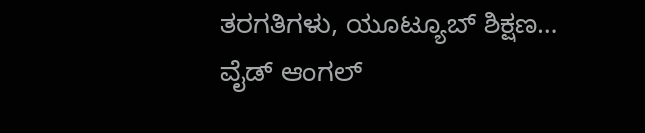ತರಗತಿಗಳು, ಯೂಟ್ಯೂಬ್ ಶಿಕ್ಷಣ…
ವೈಡ್ ಆಂಗಲ್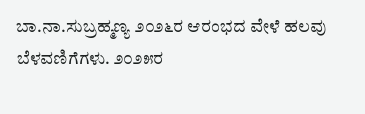ಬಾ.ನಾ.ಸುಬ್ರಹ್ಮಣ್ಯ ೨೦೨೬ರ ಆರಂಭದ ವೇಳೆ ಹಲವು ಬೆಳವಣಿಗೆಗಳು. ೨೦೨೫ರ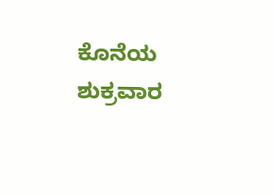ಕೊನೆಯ ಶುಕ್ರವಾರ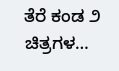ತೆರೆ ಕಂಡ ೨ ಚಿತ್ರಗಳ…